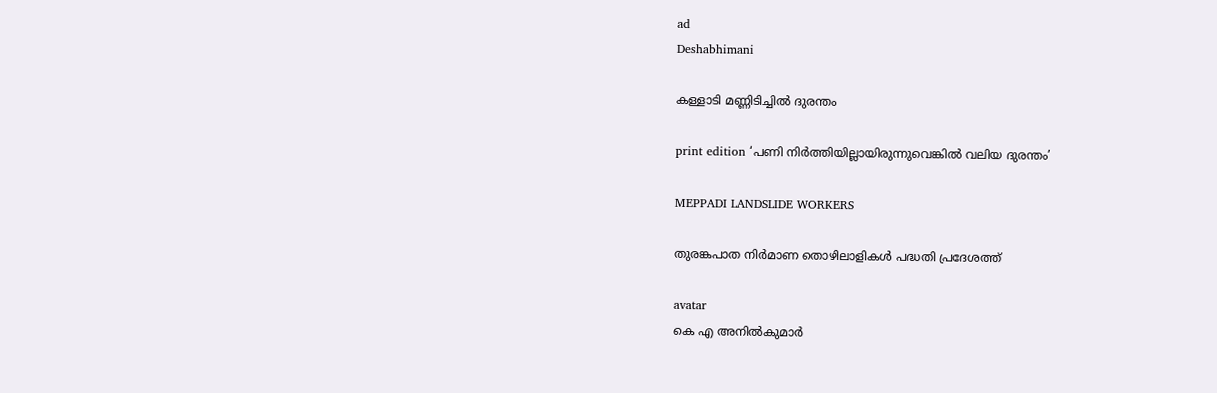ad
Deshabhimani

കള്ളാടി മണ്ണിടിച്ചിൽ ദുരന്തം

print edition ‘പണി നിർത്തിയില്ലായിരുന്നുവെങ്കിൽ വലിയ ദുരന്തം’

MEPPADI LANDSLIDE WORKERS

തുരങ്കപാത നിർമാണ തൊഴിലാളികൾ പദ്ധതി പ്രദേശത്ത്‌

avatar
കെ എ അനിൽകുമാർ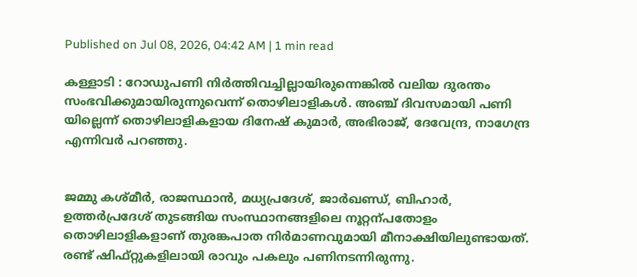Published on Jul 08, 2026, 04:42 AM | 1 min read

കള്ളാടി : റോഡുപണി നിർത്തിവച്ചില്ലായിരുന്നെങ്കിൽ വലിയ ദുരന്തം സംഭവിക്കുമായിരുന്നുവെന്ന്‌ തൊഴിലാളികൾ. അഞ്ച്‌ ദിവസമായി പണി യില്ലെന്ന്‌ തൊഴിലാളികളായ ദിനേഷ് കുമാർ, അഭിരാജ്, ദേവേന്ദ്ര, നാഗേന്ദ്ര എന്നിവർ പറഞ്ഞു.


ജമ്മു കശ്‌മീർ, രാജസ്ഥാൻ, മധ്യപ്രദേശ്, ജാർഖണ്ഡ്, ബിഹാർ, ഉത്തർപ്രദേശ് തുടങ്ങിയ സംസ്ഥാനങ്ങളിലെ നൂറ്റന്പതോളം തൊഴിലാളികളാണ് തുരങ്കപാത നിർമാണവുമായി മീനാക്ഷിയിലുണ്ടായത്‌. രണ്ട് ഷിഫ്റ്റുകളിലായി രാവും പകലും പണിനടന്നിരുന്നു.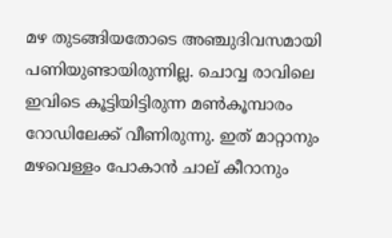മഴ തുടങ്ങിയതോടെ അഞ്ചുദിവസമായി പണിയുണ്ടായിരുന്നില്ല. ചൊവ്വ രാവിലെ ഇവിടെ കൂട്ടിയിട്ടിരുന്ന മൺകൂമ്പാരം റോഡിലേക്ക് വീണിരുന്നു. ഇത് മാറ്റാനും മഴവെള്ളം പോകാൻ ചാല് കീറാനും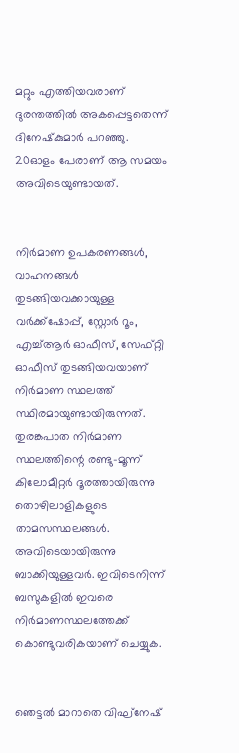മറ്റും എത്തിയവരാണ്‌ ദുരന്തത്തിൽ അകപ്പെട്ടതെന്ന്‌ ദിനേഷ്‌കുമാർ പറഞ്ഞു. 20ഓളം പേരാണ്‌ ആ സമയം അവിടെയുണ്ടായത്‌.


നിർമാണ ഉപകരണങ്ങൾ, വാഹനങ്ങൾ തുടങ്ങിയവക്കായുള്ള വർക്ക്ഷോപ്പ്, സ്റ്റോർ റൂം, എച്ച്ആർ ഓഫീസ്, സേഫ്റ്റി ഓഫീസ് തുടങ്ങിയവയാണ് നിർമാണ സ്ഥലത്ത് സ്ഥിരമായുണ്ടായിരുന്നത്. തുരങ്കപാത നിർമാണ സ്ഥലത്തിന്റെ രണ്ടു-മൂന്ന് കിലോമീറ്റർ ദൂരത്തായിരുന്നു തൊഴിലാളികളുടെ താമസസ്ഥലങ്ങൾ. അവിടെയായിരുന്നു ബാക്കിയുള്ളവർ. ഇവിടെനിന്ന് ബസുകളിൽ ഇവരെ നിർമാണസ്ഥലത്തേക്ക് കൊണ്ടുവരികയാണ് ചെയ്യുക.


ഞെട്ടൽ മാറാതെ വിഘ്‌നേഷ്‌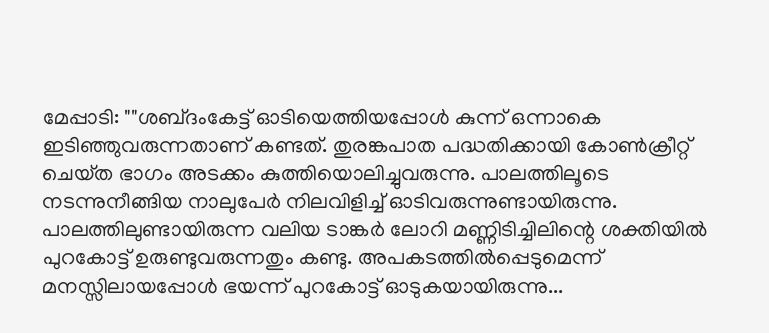മേപ്പാടി: ""ശബ്‌ദംകേട്ട്‌ ഓടിയെത്തിയപ്പോൾ കുന്ന്‌ ഒന്നാകെ ഇടിഞ്ഞുവരുന്നതാണ്‌ കണ്ടത്‌. തുരങ്കപാത പദ്ധതിക്കായി കോൺക്രീറ്റ്‌ ചെയ്‌ത ഭാഗം അടക്കം കുത്തിയൊലിച്ചുവരുന്നു. പാലത്തിലൂടെ നടന്നുനീങ്ങിയ നാലുപേർ നിലവിളിച്ച്‌ ഓടിവരുന്നുണ്ടായിരുന്നു. പാലത്തിലുണ്ടായിരുന്ന വലിയ ടാങ്കർ ലോറി മണ്ണിടിച്ചിലിന്റെ ശക്തിയിൽ പുറകോട്ട്‌ ഉരുണ്ടുവരുന്നതും കണ്ടു. അപകടത്തിൽപ്പെടുമെന്ന്‌ മനസ്സിലായപ്പോൾ ഭയന്ന്‌ പുറകോട്ട്‌ ഓടുകയായിരുന്നു...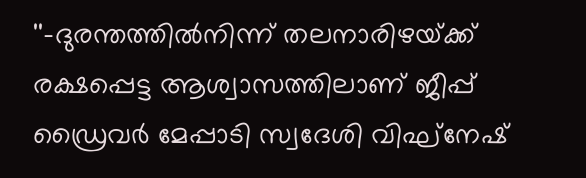''-ദുരന്തത്തിൽനിന്ന്‌ തലനാരിഴയ്‌ക്ക്‌ രക്ഷപ്പെട്ട ആശ്വാസത്തിലാണ്‌ ജീപ്പ്‌ ഡ്രൈവർ മേപ്പാടി സ്വദേശി വിഘ്‌നേഷ്‌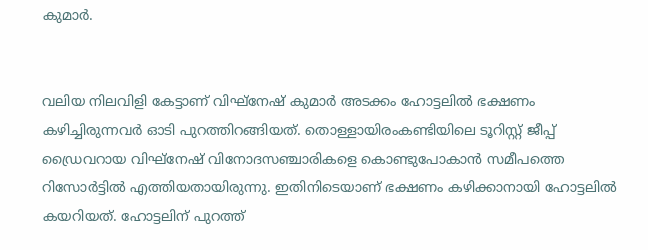കുമാർ.


വലിയ നിലവിളി കേട്ടാണ്‌ വിഘ്‌നേഷ്‌ കുമാർ അടക്കം ഹോട്ടലിൽ ഭക്ഷണം കഴിച്ചിരുന്നവർ ഓടി പുറത്തിറങ്ങിയത്‌. തൊള്ളായിരംകണ്ടിയിലെ ടൂറിസ്റ്റ്‌ ജീപ്പ്‌ ഡ്രൈവറായ വിഘ്‌നേഷ്‌ വിനോദസഞ്ചാരികളെ കൊണ്ടുപോകാൻ സമീപത്തെ റിസോർട്ടിൽ എത്തിയതായിരുന്നു. ഇതിനിടെയാണ്‌ ഭക്ഷണം കഴിക്കാനായി ഹോട്ടലിൽ കയറിയത്‌. ഹോട്ടലിന് പുറത്ത്‌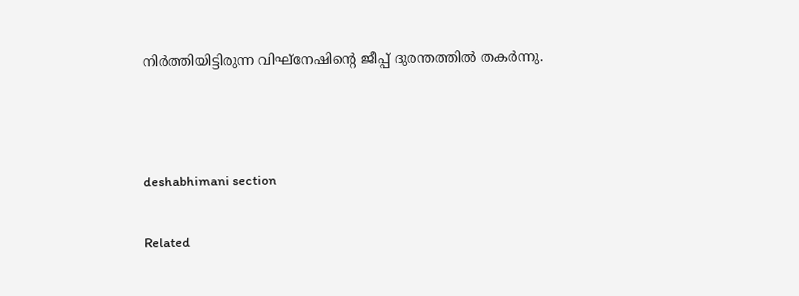നിർത്തിയിട്ടിരുന്ന വിഘ്‌നേഷിന്റെ ജീപ്പ്‌ ദുരന്തത്തിൽ തകർന്നു.



deshabhimani section

Related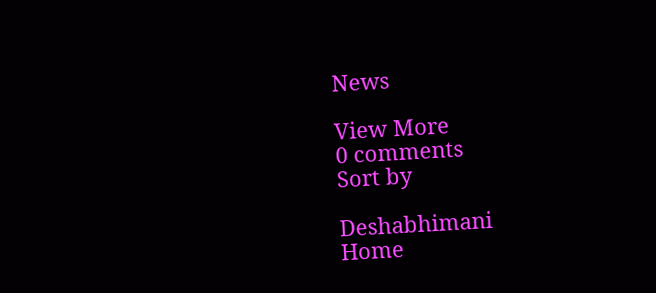News

View More
0 comments
Sort by

Deshabhimani
Home